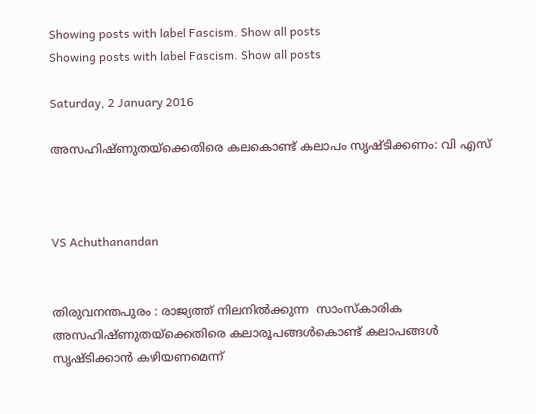Showing posts with label Fascism. Show all posts
Showing posts with label Fascism. Show all posts

Saturday, 2 January 2016

അസഹിഷ്ണുതയ്ക്കെതിരെ കലകൊണ്ട് കലാപം സൃഷ്ടിക്കണം: വി എസ്



VS Achuthanandan


തിരുവനന്തപുരം : രാജ്യത്ത് നിലനില്‍ക്കുന്ന  സാംസ്കാരിക അസഹിഷ്ണുതയ്ക്കെതിരെ കലാരൂപങ്ങള്‍കൊണ്ട് കലാപങ്ങള്‍ സൃഷ്ടിക്കാന്‍ കഴിയണമെന്ന്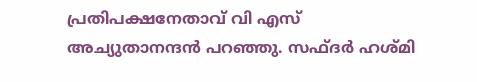പ്രതിപക്ഷനേതാവ് വി എസ് അച്യുതാനന്ദന്‍ പറഞ്ഞു. സഫ്ദര്‍ ഹശ്മി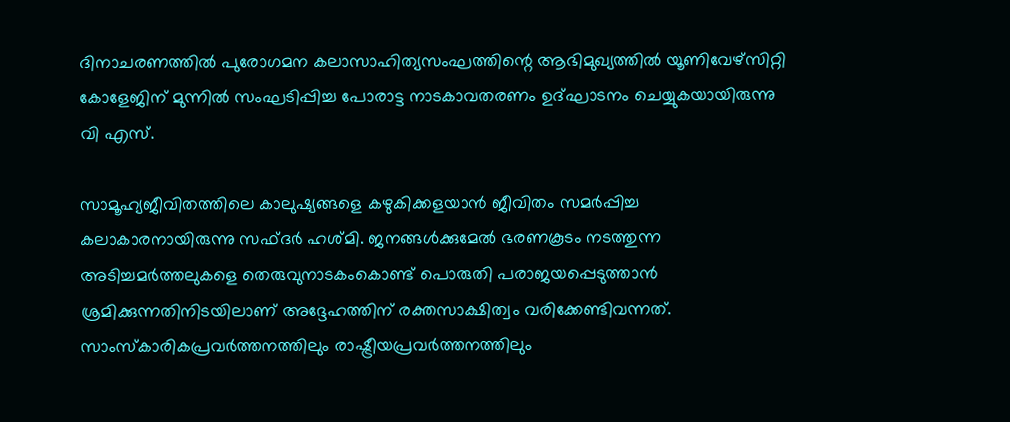ദിനാചരണത്തില്‍ പുരോഗമന കലാസാഹിത്യസംഘത്തിന്റെ ആഭിമുഖ്യത്തില്‍ യൂണിവേഴ്സിറ്റി കോളേജിന് മുന്നില്‍ സംഘടിപ്പിച്ച പോരാട്ട നാടകാവതരണം ഉദ്ഘാടനം ചെയ്യുകയായിരുന്നു വി എസ്.

സാമൂഹ്യജീവിതത്തിലെ കാലുഷ്യങ്ങളെ കഴുകിക്കളയാന്‍ ജീവിതം സമര്‍പ്പിച്ച കലാകാരനായിരുന്നു സഫ്ദര്‍ ഹശ്മി. ജനങ്ങള്‍ക്കുമേല്‍ ഭരണകൂടം നടത്തുന്ന അടിച്ചമര്‍ത്തലുകളെ തെരുവുനാടകംകൊണ്ട് പൊരുതി പരാജയപ്പെടുത്താന്‍ ശ്രമിക്കുന്നതിനിടയിലാണ് അദ്ദേഹത്തിന് രക്തസാക്ഷിത്വം വരിക്കേണ്ടിവന്നത്. സാംസ്കാരികപ്രവര്‍ത്തനത്തിലും രാഷ്ട്രീയപ്രവര്‍ത്തനത്തിലും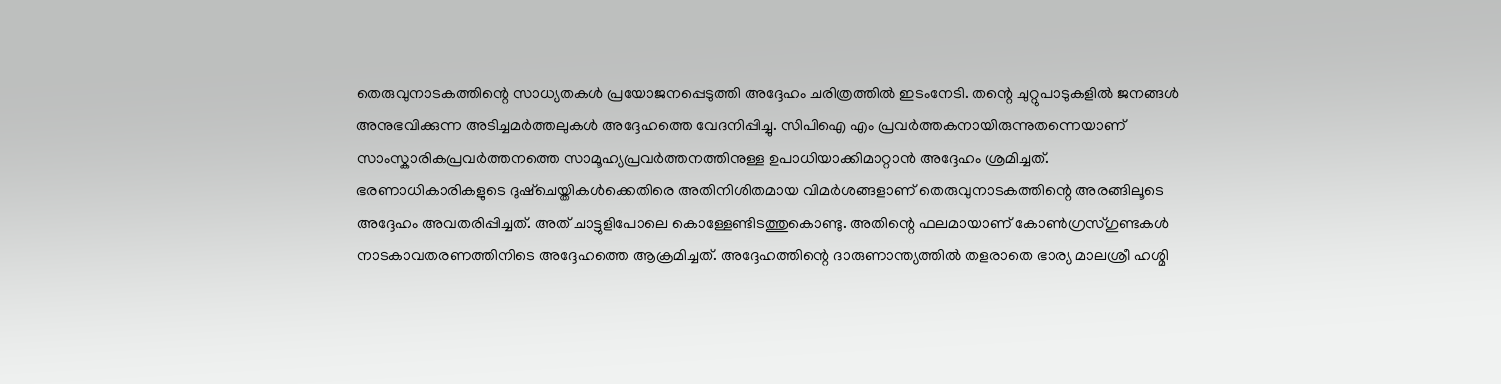തെരുവുനാടകത്തിന്റെ സാധ്യതകള്‍ പ്രയോജനപ്പെടുത്തി അദ്ദേഹം ചരിത്രത്തില്‍ ഇടംനേടി. തന്റെ ചുറ്റുപാടുകളില്‍ ജനങ്ങള്‍ അനുഭവിക്കുന്ന അടിച്ചമര്‍ത്തലുകള്‍ അദ്ദേഹത്തെ വേദനിപ്പിച്ചു. സിപിഐ എം പ്രവര്‍ത്തകനായിരുന്നുതന്നെയാണ് സാംസ്കാരികപ്രവര്‍ത്തനത്തെ സാമൂഹ്യപ്രവര്‍ത്തനത്തിനുള്ള ഉപാധിയാക്കിമാറ്റാന്‍ അദ്ദേഹം ശ്രമിച്ചത്. ഭരണാധികാരികളുടെ ദുഷ്ചെയ്തികള്‍ക്കെതിരെ അതിനിശിതമായ വിമര്‍ശങ്ങളാണ് തെരുവുനാടകത്തിന്റെ അരങ്ങിലൂടെ അദ്ദേഹം അവതരിപ്പിച്ചത്. അത് ചാട്ടുളിപോലെ കൊള്ളേണ്ടിടത്തുകൊണ്ടു. അതിന്റെ ഫലമായാണ് കോണ്‍ഗ്രസ്ഗുണ്ടകള്‍ നാടകാവതരണത്തിനിടെ അദ്ദേഹത്തെ ആക്രമിച്ചത്. അദ്ദേഹത്തിന്റെ ദാരുണാന്ത്യത്തില്‍ തളരാതെ ഭാര്യ മാലശ്രീ ഹശ്മി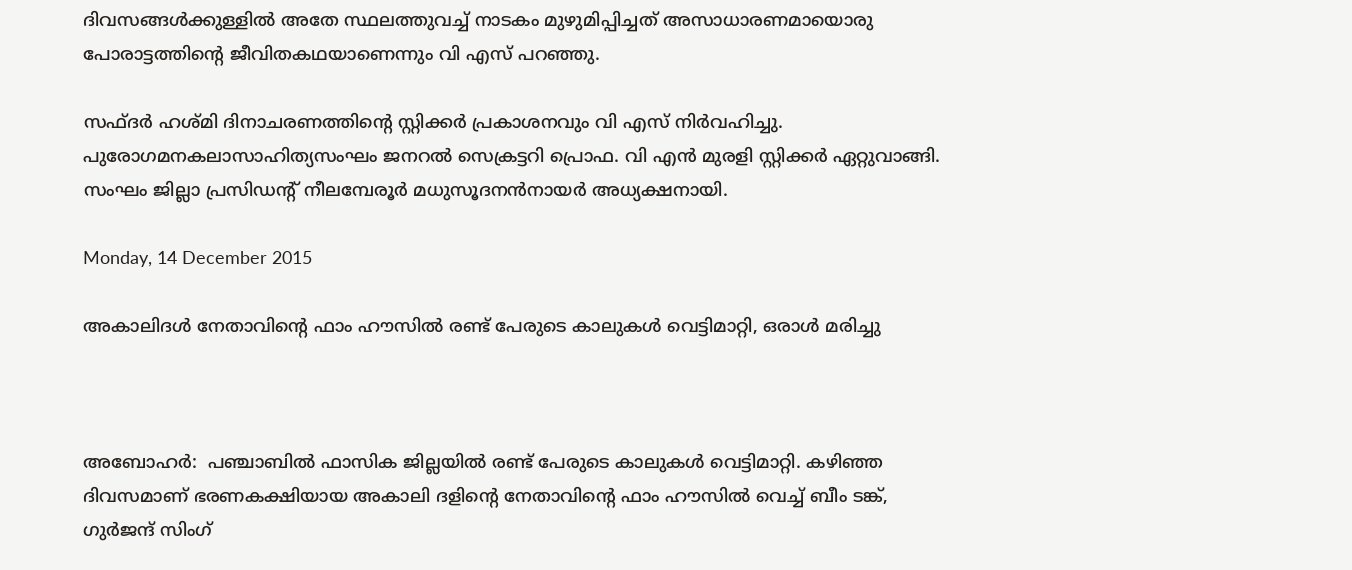ദിവസങ്ങള്‍ക്കുള്ളില്‍ അതേ സ്ഥലത്തുവച്ച് നാടകം മുഴുമിപ്പിച്ചത് അസാധാരണമായൊരു പോരാട്ടത്തിന്റെ ജീവിതകഥയാണെന്നും വി എസ് പറഞ്ഞു.

സഫ്ദര്‍ ഹശ്മി ദിനാചരണത്തിന്റെ സ്റ്റിക്കര്‍ പ്രകാശനവും വി എസ് നിര്‍വഹിച്ചു. പുരോഗമനകലാസാഹിത്യസംഘം ജനറല്‍ സെക്രട്ടറി പ്രൊഫ. വി എന്‍ മുരളി സ്റ്റിക്കര്‍ ഏറ്റുവാങ്ങി. സംഘം ജില്ലാ പ്രസിഡന്റ് നീലമ്പേരൂര്‍ മധുസൂദനന്‍നായര്‍ അധ്യക്ഷനായി.

Monday, 14 December 2015

അകാലിദള്‍ നേതാവിന്റെ ഫാം ഹൗസില്‍ രണ്ട് പേരുടെ കാലുകള്‍ വെട്ടിമാറ്റി, ഒരാള്‍ മരിച്ചു



അബോഹര്‍:  പഞ്ചാബില്‍ ഫാസിക ജില്ലയില്‍ രണ്ട് പേരുടെ കാലുകള്‍ വെട്ടിമാറ്റി. കഴിഞ്ഞ ദിവസമാണ് ഭരണകക്ഷിയായ അകാലി ദളിന്റെ നേതാവിന്റെ ഫാം ഹൗസില്‍ വെച്ച് ബീം ടങ്ക്, ഗുര്‍ജന്ദ് സിംഗ്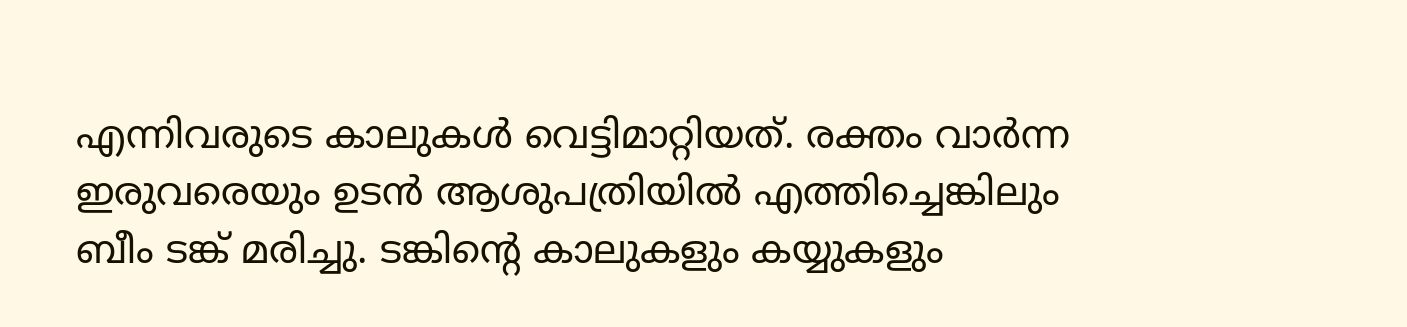എന്നിവരുടെ കാലുകള്‍ വെട്ടിമാറ്റിയത്. രക്തം വാര്‍ന്ന ഇരുവരെയും ഉടന്‍ ആശുപത്രിയില്‍ എത്തിച്ചെങ്കിലും ബീം ടങ്ക് മരിച്ചു. ടങ്കിന്റെ കാലുകളും കയ്യുകളും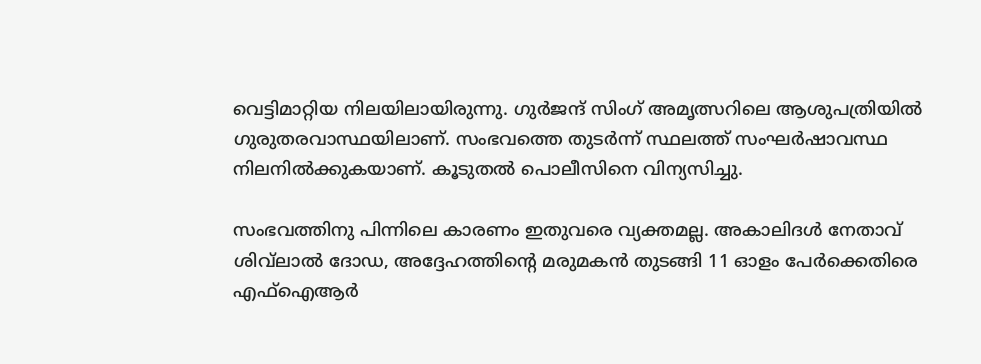വെട്ടിമാറ്റിയ നിലയിലായിരുന്നു. ഗുര്‍ജന്ദ് സിംഗ് അമൃത്സറിലെ ആശുപത്രിയില്‍ ഗുരുതരവാസ്ഥയിലാണ്. സംഭവത്തെ തുടര്‍ന്ന് സ്ഥലത്ത് സംഘര്‍ഷാവസ്ഥ നിലനില്‍ക്കുകയാണ്. കൂടുതല്‍ പൊലീസിനെ വിന്യസിച്ചു.

സംഭവത്തിനു പിന്നിലെ കാരണം ഇതുവരെ വ്യക്തമല്ല. അകാലിദള്‍ നേതാവ് ശിവ്‌ലാല്‍ ദോഡ, അദ്ദേഹത്തിന്റെ മരുമകന്‍ തുടങ്ങി 11 ഓളം പേര്‍ക്കെതിരെ എഫ്‌ഐആര്‍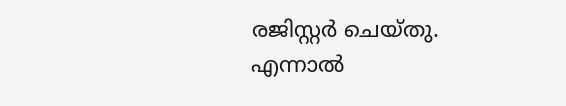രജിസ്റ്റര്‍ ചെയ്തു. എന്നാല്‍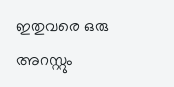ഇതുവരെ ഒരു അറസ്റ്റും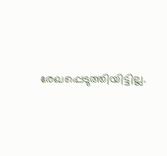രേഖപ്പെടുത്തിയിട്ടില്ല.